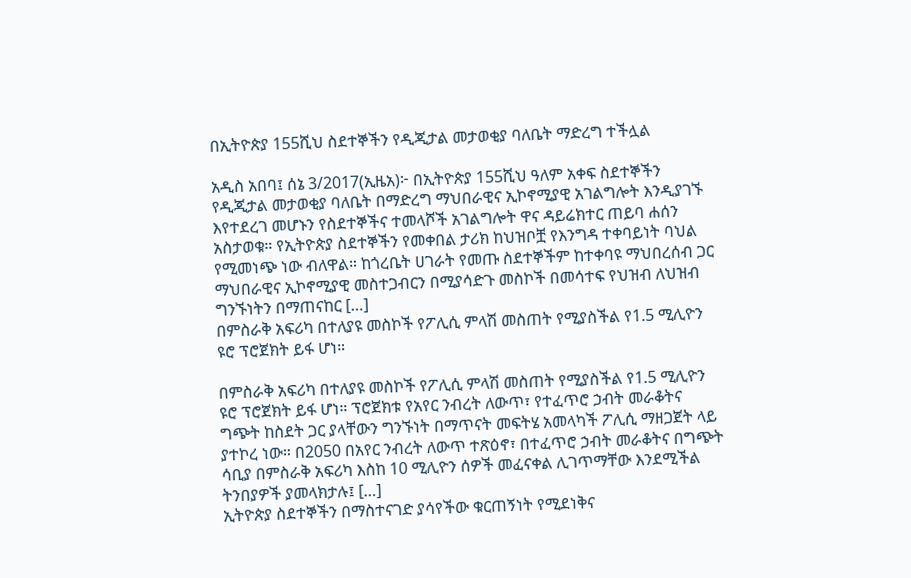በኢትዮጵያ 155ሺህ ስደተኞችን የዲጂታል መታወቂያ ባለቤት ማድረግ ተችሏል

አዲስ አበባ፤ ሰኔ 3/2017(ኢዜአ)፦ በኢትዮጵያ 155ሺህ ዓለም አቀፍ ስደተኞችን የዲጂታል መታወቂያ ባለቤት በማድረግ ማህበራዊና ኢኮኖሚያዊ አገልግሎት እንዲያገኙ እየተደረገ መሆኑን የስደተኞችና ተመላሾች አገልግሎት ዋና ዳይሬክተር ጠይባ ሐሰን አስታወቁ። የኢትዮጵያ ስደተኞችን የመቀበል ታሪክ ከህዝቦቿ የእንግዳ ተቀባይነት ባህል የሚመነጭ ነው ብለዋል። ከጎረቤት ሀገራት የመጡ ስደተኞችም ከተቀባዩ ማህበረሰብ ጋር ማህበራዊና ኢኮኖሚያዊ መስተጋብርን በሚያሳድጉ መስኮች በመሳተፍ የህዝብ ለህዝብ ግንኙነትን በማጠናከር […]
በምስራቅ አፍሪካ በተለያዩ መስኮች የፖሊሲ ምላሽ መስጠት የሚያስችል የ1.5 ሚሊዮን ዩሮ ፕሮጀክት ይፋ ሆነ።

በምስራቅ አፍሪካ በተለያዩ መስኮች የፖሊሲ ምላሽ መስጠት የሚያስችል የ1.5 ሚሊዮን ዩሮ ፕሮጀክት ይፋ ሆነ። ፕሮጀክቱ የአየር ንብረት ለውጥ፣ የተፈጥሮ ኃብት መራቆትና ግጭት ከስደት ጋር ያላቸውን ግንኙነት በማጥናት መፍትሄ አመላካች ፖሊሲ ማዘጋጀት ላይ ያተኮረ ነው። በ2050 በአየር ንብረት ለውጥ ተጽዕኖ፣ በተፈጥሮ ኃብት መራቆትና በግጭት ሳቢያ በምስራቅ አፍሪካ እስከ 10 ሚሊዮን ሰዎች መፈናቀል ሊገጥማቸው እንደሚችል ትንበያዎች ያመላክታሉ፤ […]
ኢትዮጵያ ስደተኞችን በማስተናገድ ያሳየችው ቁርጠኝነት የሚደነቅና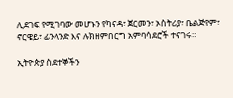ሊደገፍ የሚገባው መሆኑን የካናዳ፣ ጀርመን፣ ኦስትሪያ፣ ቤልጅየም፣ ኖርዌይ፣ ፊንላንድ እና ሉክዘምበርግ አምባሳደሮች ተናገሩ።

ኢትዮጵያ ስደተኞችን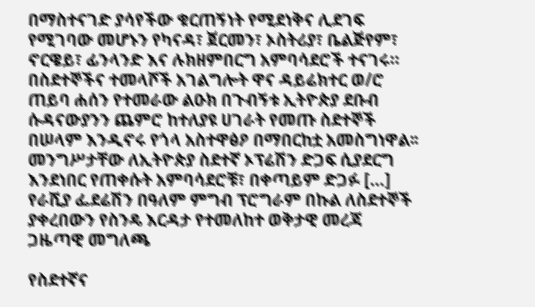በማስተናገድ ያሳየችው ቁርጠኝነት የሚደነቅና ሊደገፍ የሚገባው መሆኑን የካናዳ፣ ጀርመን፣ ኦስትሪያ፣ ቤልጅየም፣ ኖርዌይ፣ ፊንላንድ እና ሉክዘምበርግ አምባሳደሮች ተናገሩ። በስደተኞችና ተመላሾች አገልግሎት ዋና ዳይሬክተር ወ/ሮ ጠይባ ሐሰን የተመራው ልዑክ በጉብኝቱ ኢትዮጵያ ደቡብ ሱዳናውያንን ጨምሮ ከተለያዩ ሀገራት የመጡ ስደተኞች በሠላም እንዲኖሩ የጎላ አስተዋፅዖ በማበርከቷ አመስግነዋል፡፡ መንግሥታቸው ለኢትዮጵያ ስደተኛ ኦፕሬሽን ድጋፍ ሲያደርግ እንደነበር የጠቀሱት አምባሳደሮቹ፣ በቀጣይም ድጋፉ […]
የራሺያ ፌደሬሽን በዓለም ምግብ ፕሮግራም በኩል ለስደተኞች ያቀረበውን የስንዴ እርዳታ የተመለከተ ወቅታዊ መረጃ
ጋዜጣዊ መግለጫ

የስደተኛና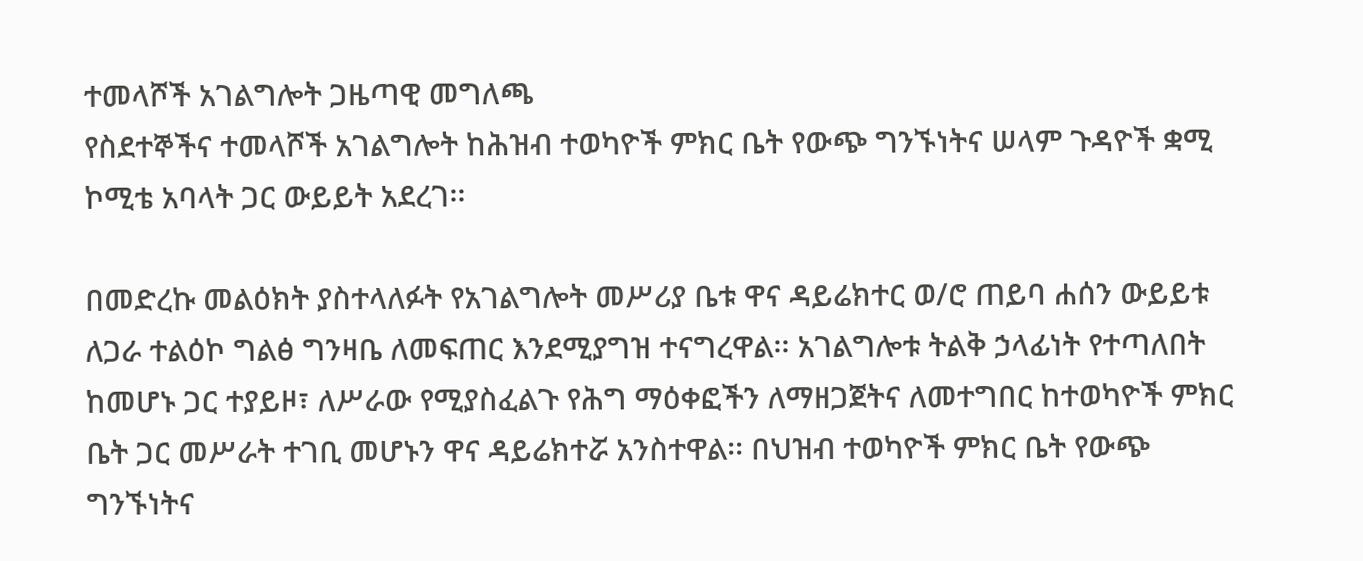ተመላሾች አገልግሎት ጋዜጣዊ መግለጫ
የስደተኞችና ተመላሾች አገልግሎት ከሕዝብ ተወካዮች ምክር ቤት የውጭ ግንኙነትና ሠላም ጉዳዮች ቋሚ ኮሚቴ አባላት ጋር ውይይት አደረገ፡፡

በመድረኩ መልዕክት ያስተላለፉት የአገልግሎት መሥሪያ ቤቱ ዋና ዳይሬክተር ወ/ሮ ጠይባ ሐሰን ውይይቱ ለጋራ ተልዕኮ ግልፅ ግንዛቤ ለመፍጠር እንደሚያግዝ ተናግረዋል፡፡ አገልግሎቱ ትልቅ ኃላፊነት የተጣለበት ከመሆኑ ጋር ተያይዞ፣ ለሥራው የሚያስፈልጉ የሕግ ማዕቀፎችን ለማዘጋጀትና ለመተግበር ከተወካዮች ምክር ቤት ጋር መሥራት ተገቢ መሆኑን ዋና ዳይሬክተሯ አንስተዋል፡፡ በህዝብ ተወካዮች ምክር ቤት የውጭ ግንኙነትና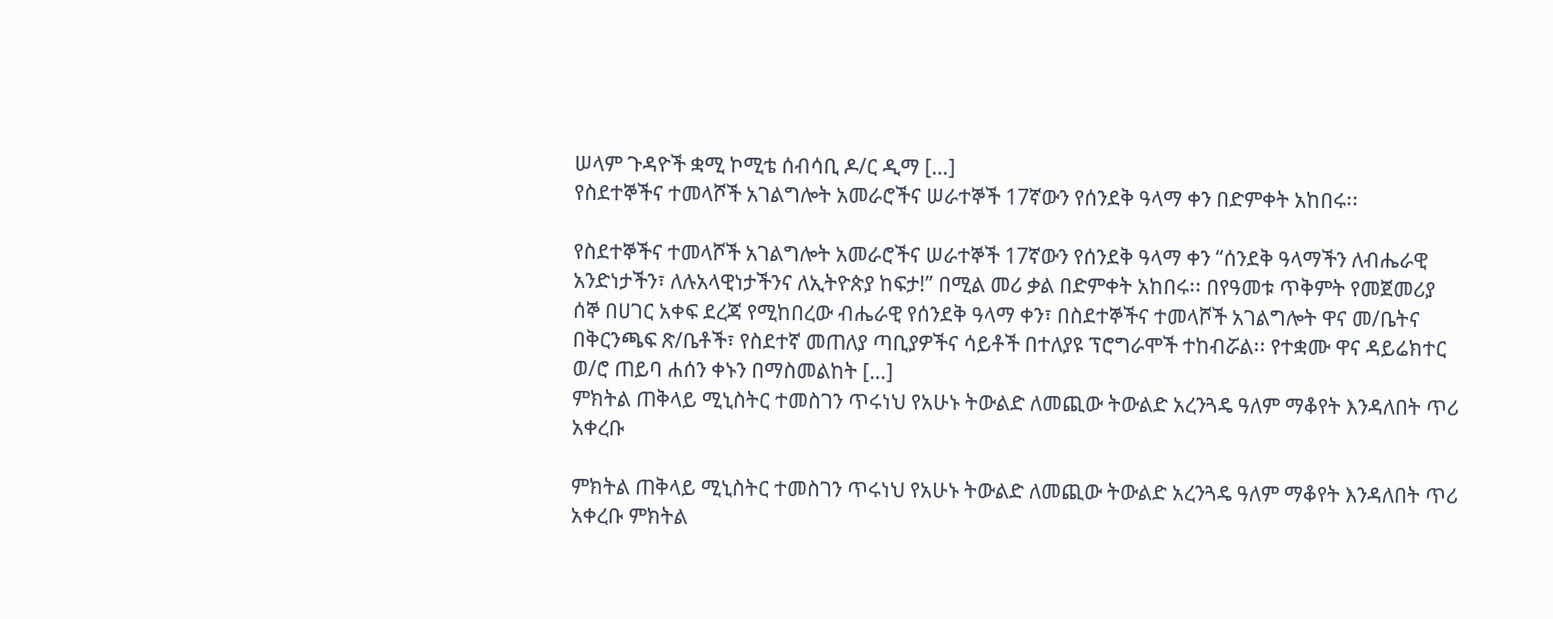ሠላም ጉዳዮች ቋሚ ኮሚቴ ሰብሳቢ ዶ/ር ዲማ […]
የስደተኞችና ተመላሾች አገልግሎት አመራሮችና ሠራተኞች 17ኛውን የሰንደቅ ዓላማ ቀን በድምቀት አከበሩ፡፡

የስደተኞችና ተመላሾች አገልግሎት አመራሮችና ሠራተኞች 17ኛውን የሰንደቅ ዓላማ ቀን “ሰንደቅ ዓላማችን ለብሔራዊ አንድነታችን፣ ለሉአላዊነታችንና ለኢትዮጵያ ከፍታ!” በሚል መሪ ቃል በድምቀት አከበሩ፡፡ በየዓመቱ ጥቅምት የመጀመሪያ ሰኞ በሀገር አቀፍ ደረጃ የሚከበረው ብሔራዊ የሰንደቅ ዓላማ ቀን፣ በስደተኞችና ተመላሾች አገልግሎት ዋና መ/ቤትና በቅርንጫፍ ጽ/ቤቶች፣ የስደተኛ መጠለያ ጣቢያዎችና ሳይቶች በተለያዩ ፕሮግራሞች ተከብሯል፡፡ የተቋሙ ዋና ዳይሬክተር ወ/ሮ ጠይባ ሐሰን ቀኑን በማስመልከት […]
ምክትል ጠቅላይ ሚኒስትር ተመስገን ጥሩነህ የአሁኑ ትውልድ ለመጪው ትውልድ አረንጓዴ ዓለም ማቆየት እንዳለበት ጥሪ አቀረቡ

ምክትል ጠቅላይ ሚኒስትር ተመስገን ጥሩነህ የአሁኑ ትውልድ ለመጪው ትውልድ አረንጓዴ ዓለም ማቆየት እንዳለበት ጥሪ አቀረቡ ምክትል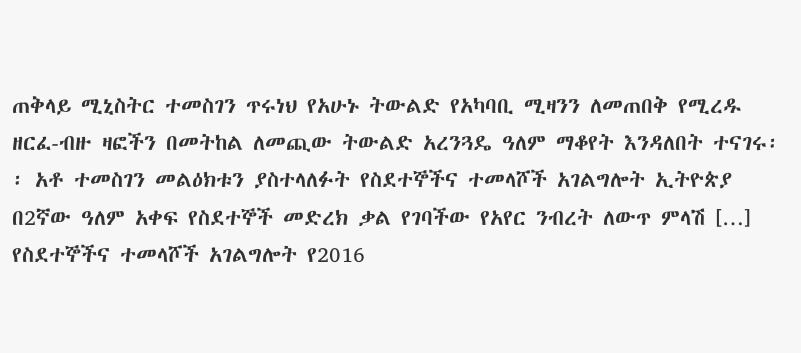ጠቅላይ ሚኒስትር ተመስገን ጥሩነህ የአሁኑ ትውልድ የአካባቢ ሚዛንን ለመጠበቅ የሚረዱ ዘርፈ-ብዙ ዛፎችን በመትከል ለመጪው ትውልድ አረንጓዴ ዓለም ማቆየት እንዳለበት ተናገሩ፡፡ አቶ ተመስገን መልዕክቱን ያስተላለፉት የስደተኞችና ተመላሾች አገልግሎት ኢትዮጵያ በ2ኛው ዓለም አቀፍ የስደተኞች መድረክ ቃል የገባችው የአየር ንብረት ለውጥ ምላሽ […]
የስደተኞችና ተመላሾች አገልግሎት የ2016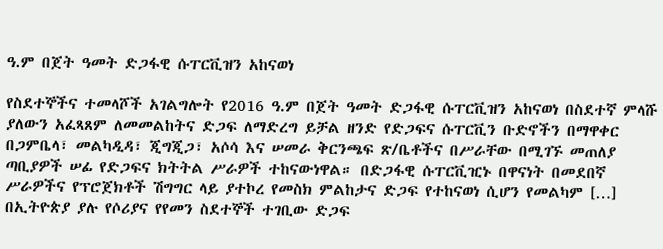ዓ.ም በጀት ዓመት ድጋፋዊ ሱፐርቪዝን አከናወነ

የስደተኞችና ተመላሾች አገልግሎት የ2016 ዓ.ም በጀት ዓመት ድጋፋዊ ሱፐርቪዝን አከናወነ በስደተኛ ምላሹ ያለውን አፈጻጸም ለመመልከትና ድጋፍ ለማድረግ ይቻል ዘንድ የድጋፍና ሱፐርቪን ቡድኖችን በማዋቀር በጋምቤላ፣ መልካዲዳ፣ ጂግጂጋ፣ አሶሳ እና ሠመራ ቅርንጫፍ ጽ/ቤቶችና በሥራቸው በሚገኙ መጠለያ ጣቢያዎች ሠፊ የድጋፍና ክትትል ሥራዎች ተከናውነዋል። በድጋፋዊ ሱፐርቪዢኑ በዋናነት በመደበኛ ሥራዎችና የፕሮጀክቶች ሽግግር ላይ ያተኮረ የመስክ ምልከታና ድጋፍ የተከናወነ ሲሆን የመልካም […]
በኢትዮጵያ ያሉ የሶሪያና የየመን ስደተኞች ተገቢው ድጋፍ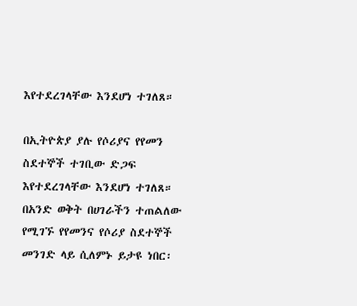እየተደረገላቸው እንደሆነ ተገለጸ።

በኢትዮጵያ ያሉ የሶሪያና የየመን ስደተኞች ተገቢው ድጋፍ እየተደረገላቸው እንደሆነ ተገለጸ። በአንድ ወቅት በሀገራችን ተጠልለው የሚገኙ የየመንና የሶሪያ ስደተኞች መንገድ ላይ ሲለምኑ ይታዩ ነበር፡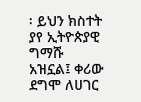፡ ይህን ክስተት ያየ ኢትዮጵያዊ ግማሹ አዝኗል፤ ቀሪው ደግሞ ለሀገር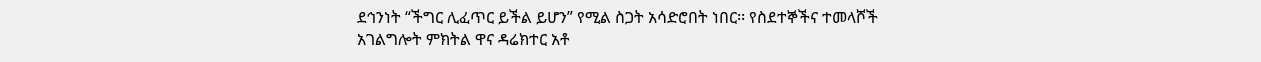ደኅንነት “ችግር ሊፈጥር ይችል ይሆን” የሚል ስጋት አሳድሮበት ነበር፡፡ የስደተኞችና ተመላሾች አገልግሎት ምክትል ዋና ዳሬክተር አቶ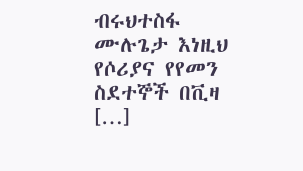ብሩህተስፋ ሙሉጌታ እነዚህ የሶሪያና የየመን ስደተኞች በቪዛ […]